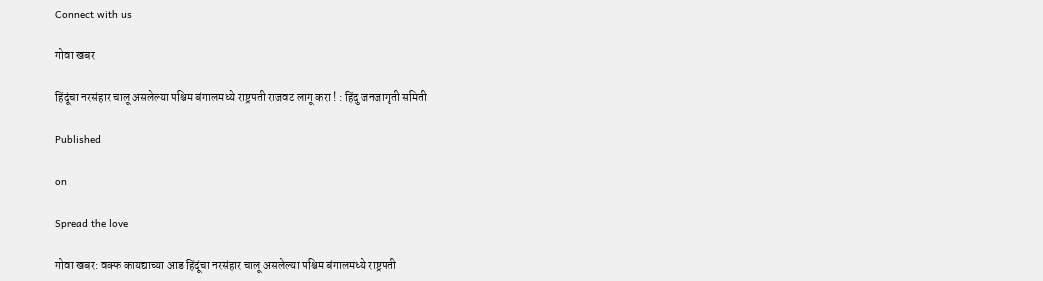Connect with us

गोवा खबर

हिंदूंचा नरसंहार चालू असलेल्या पश्चिम बंगालमध्ये राष्ट्रपती राजवट लागू करा ! : हिंदु जनजागृती समिती

Published

on

Spread the love

गोवा खबर: वक्फ कायद्याच्या आड हिंदूंचा नरसंहार चालू असलेल्या पश्चिम बंगालमध्ये राष्ट्रपती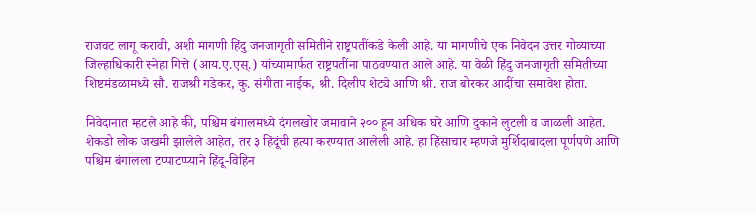राजवट लागू करावी, अशी मागणी हिंदु जनजागृती समितीने राष्ट्रपतींकडे केली आहे. या मागणीचे एक निवेदन उत्तर गोव्याच्या जिल्हाधिकारी स्नेहा गित्ते (आय.ए.एस्.) यांच्यामार्फत राष्ट्रपतींना पाठवण्यात आले आहे. या वेळी हिंदु जनजागृती समितीच्या शिष्टमंडळामध्ये सौ. राजश्री गडेकर, कु. संगीता नाईक, श्री. दिलीप शेट्ये आणि श्री. राज बोरकर आदींचा समावेश होता.

निवेदानात म्हटले आहे की, पश्चिम बंगालमध्ये दंगलखोर जमावाने २०० हून अधिक घरे आणि दुकाने लुटली व जाळली आहेत. शेकडो लोक जखमी झालेले आहेत, तर ३ हिंदूंची हत्या करण्यात आलेली आहे. हा हिंसाचार म्हणजे मुर्शिदाबादला पूर्णपणे आणि पश्चिम बंगालला टप्पाटप्प्याने हिंदू-विहिन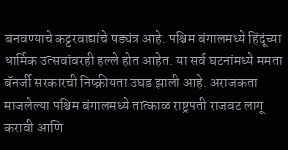बनवण्याचे कट्टरवाद्यांचे षड्यंत्र आहे. पश्चिम बंगालमध्ये हिंदूंच्या धार्मिक उत्सवांवरही हल्ले होत आहेत. या सर्व घटनांमध्ये ममता बॅनर्जी सरकारची निष्क्रीयता उघड झाली आहे. अराजकता माजलेल्या पश्चिम बंगालमध्ये तात्काळ राष्ट्रपती राजवट लागू करावी आणि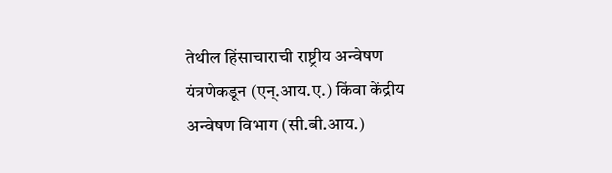तेथील हिंसाचाराची राष्ट्रीय अन्वेषण यंत्रणेकडून (एन्.आय.ए.) किंवा केंद्रीय अन्वेषण विभाग (सी.बी.आय.)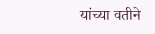यांच्या वतीने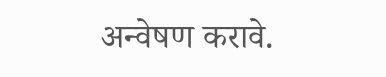अन्वेषण करावे.